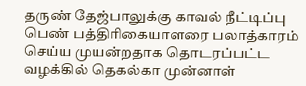தருண் தேஜ்பாலுக்கு காவல் நீட்டிப்பு
பெண் பத்திரிகையாளரை பலாத்காரம் செய்ய முயன்றதாக தொடரப்பட்ட வழக்கில் தெகல்கா முன்னாள்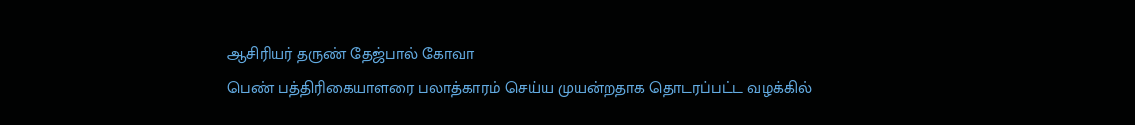ஆசிரியர் தருண் தேஜ்பால் கோவா
பெண் பத்திரிகையாளரை பலாத்காரம் செய்ய முயன்றதாக தொடரப்பட்ட வழக்கில்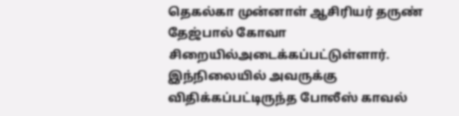தெகல்கா முன்னாள் ஆசிரியர் தருண் தேஜ்பால் கோவா சிறையில்அடைக்கப்பட்டுள்ளார்.
இந்நிலையில் அவருக்கு விதிக்கப்பட்டிருந்த போலீஸ் காவல்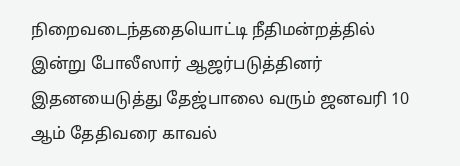நிறைவடைந்ததையொட்டி நீதிமன்றத்தில் இன்று போலீஸார் ஆஜர்படுத்தினர் இதனயைடுத்து தேஜ்பாலை வரும் ஜனவரி 10 ஆம் தேதிவரை காவல்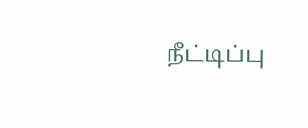நீட்டிப்பு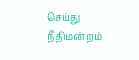செய்து நீதிமன்றம்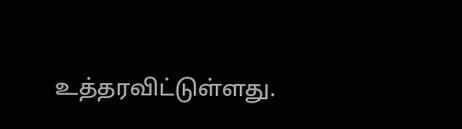உத்தரவிட்டுள்ளது.